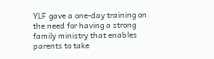YLF gave a one-day training on the need for having a strong family ministry that enables parents to take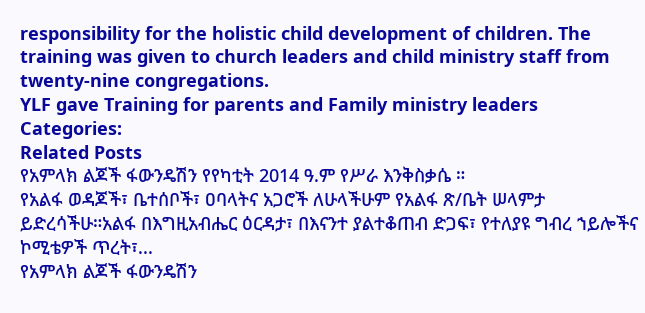responsibility for the holistic child development of children. The training was given to church leaders and child ministry staff from twenty-nine congregations.
YLF gave Training for parents and Family ministry leaders
Categories:
Related Posts
የአምላክ ልጆች ፋውንዴሽን የየካቲት 2014 ዓ.ም የሥራ እንቅስቃሴ ።
የአልፋ ወዳጆች፣ ቤተሰቦች፣ ዐባላትና አጋሮች ለሁላችሁም የአልፋ ጽ/ቤት ሠላምታ ይድረሳችሁ።አልፋ በእግዚአብሔር ዕርዳታ፣ በእናንተ ያልተቆጠብ ድጋፍ፣ የተለያዩ ግብረ ኀይሎችና ኮሚቴዎች ጥረት፣...
የአምላክ ልጆች ፋውንዴሽን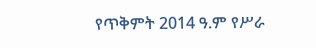የጥቅምት 2014 ዓ.ም የሥራ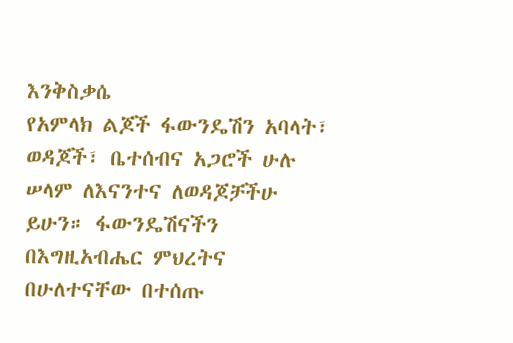እንቅስቃሴ
የአምላክ ልጆች ፋውንዴሽን አባላት፣ ወዳጆች፣ ቤተሰብና አጋሮች ሁሉ ሠላም ለእናንተና ለወዳጆቻችሁ ይሁን። ፋውንዴሽናችን በእግዚአብሔር ምህረትና በሁለተናቸው በተሰጡ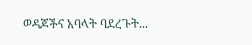ወዳጆችና አባላት ባደረጉት...